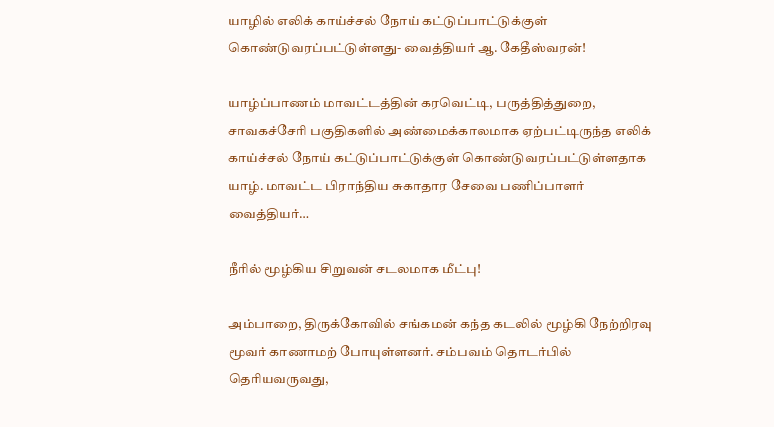யாழில் எலிக் காய்ச்சல் நோய் கட்டுப்பாட்டுக்குள் கொண்டுவரப்பட்டுள்ளது- வைத்தியர் ஆ. கேதீஸ்வரன்!

யாழ்ப்பாணம் மாவட்டத்தின் கரவெட்டி, பருத்தித்துறை, சாவகச்சேரி பகுதிகளில் அண்மைக்காலமாக ஏற்பட்டிருந்த எலிக் காய்ச்சல் நோய் கட்டுப்பாட்டுக்குள் கொண்டுவரப்பட்டுள்ளதாக யாழ். மாவட்ட பிராந்திய சுகாதார சேவை பணிப்பாளர் வைத்தியர்…

நீரில் மூழ்கிய சிறுவன் சடலமாக மீட்பு!

அம்பாறை, திருக்கோவில் சங்கமன் கந்த கடலில் மூழ்கி நேற்றிரவு மூவர் காணாமற் போயுள்ளனர். சம்பவம் தொடர்பில் தெரியவருவது,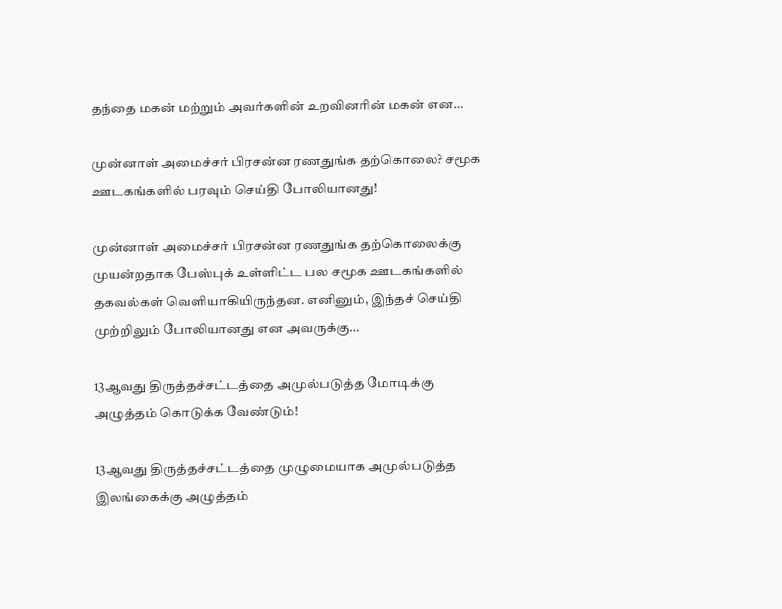தந்தை மகன் மற்றும் அவர்களின் உறவினரின் மகன் என…

முன்னாள் அமைச்சர் பிரசன்ன ரணதுங்க தற்கொலை? சமூக ஊடகங்களில் பரவும் செய்தி போலியானது!

முன்னாள் அமைச்சர் பிரசன்ன ரணதுங்க தற்கொலைக்கு முயன்றதாக பேஸ்புக் உள்ளிட்ட பல சமூக ஊடகங்களில் தகவல்கள் வெளியாகியிருந்தன. எனினும், இந்தச் செய்தி முற்றிலும் போலியானது என அவருக்கு…

13ஆவது திருத்தச்சட்டத்தை அமுல்படுத்த மோடிக்கு அழுத்தம் கொடுக்க வேண்டும்!

13ஆவது திருத்தச்சட்டத்தை முழுமையாக அமுல்படுத்த இலங்கைக்கு அழுத்தம்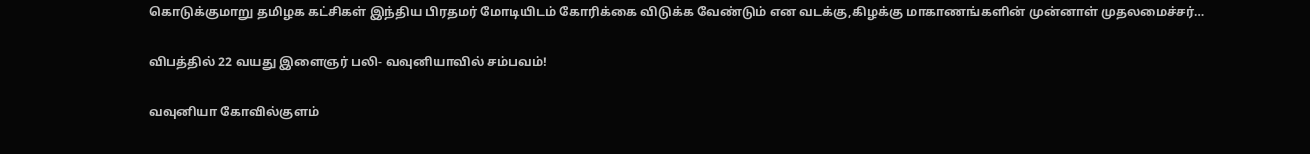கொடுக்குமாறு தமிழக கட்சிகள் இந்திய பிரதமர் மோடியிடம் கோரிக்கை விடுக்க வேண்டும் என வடக்கு,கிழக்கு மாகாணங்களின் முன்னாள் முதலமைச்சர்…

விபத்தில் 22 வயது இளைஞர் பலி- வவுனியாவில் சம்பவம்!

வவுனியா கோவில்குளம்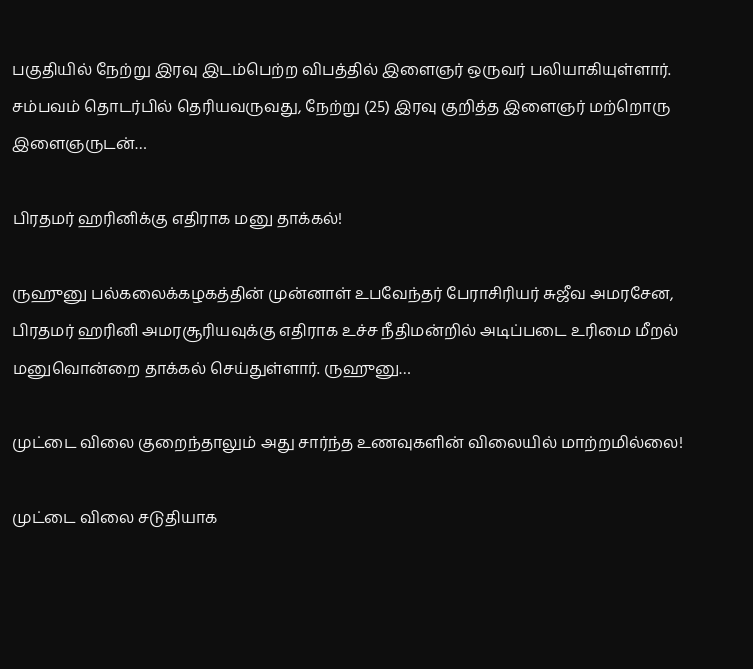பகுதியில் நேற்று இரவு இடம்பெற்ற விபத்தில் இளைஞர் ஒருவர் பலியாகியுள்ளார். சம்பவம் தொடர்பில் தெரியவருவது, நேற்று (25) இரவு குறித்த இளைஞர் மற்றொரு இளைஞருடன்…

பிரதமர் ஹரினிக்கு எதிராக மனு தாக்கல்!

ருஹுனு பல்கலைக்கழகத்தின் முன்னாள் உபவேந்தர் பேராசிரியர் சுஜீவ அமரசேன, பிரதமர் ஹரினி அமரசூரியவுக்கு எதிராக உச்ச நீதிமன்றில் அடிப்படை உரிமை மீறல் மனுவொன்றை தாக்கல் செய்துள்ளார். ருஹுனு…

முட்டை விலை குறைந்தாலும் அது சார்ந்த உணவுகளின் விலையில் மாற்றமில்லை!

முட்டை விலை சடுதியாக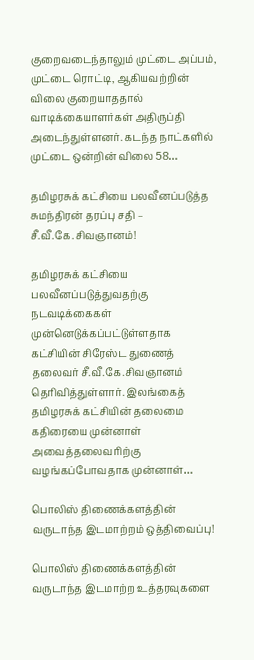குறைவடைந்தாலும் முட்டை அப்பம், முட்டை ரொட்டி, ஆகியவற்றின் விலை குறையாததால் வாடிக்கையாளர்கள் அதிருப்தி அடைந்துள்ளனர். கடந்த நாட்களில் முட்டை ஒன்றின் விலை 58…

தமிழரசுக் கட்சியை பலவீனப்படுத்த சுமந்திரன் தரப்பு சதி – சீ.வீ.கே.சிவஞானம்!

தமிழரசுக் கட்சியை பலவீனப்படுத்துவதற்கு நடவடிக்கைகள் முன்னெடுக்கப்பட்டுள்ளதாக கட்சியின் சிரேஸ்ட துணைத் தலைவர் சீ.வீ.கே.சிவஞானம் தெரிவித்துள்ளார். இலங்கைத் தமிழரசுக் கட்சியின் தலைமை கதிரையை முன்னாள் அவைத்தலைவரிற்கு வழங்கப்போவதாக முன்னாள்…

பொலிஸ் திணைக்களத்தின் வருடாந்த இடமாற்றம் ஒத்திவைப்பு!

பொலிஸ் திணைக்களத்தின் வருடாந்த இடமாற்ற உத்தரவுகளை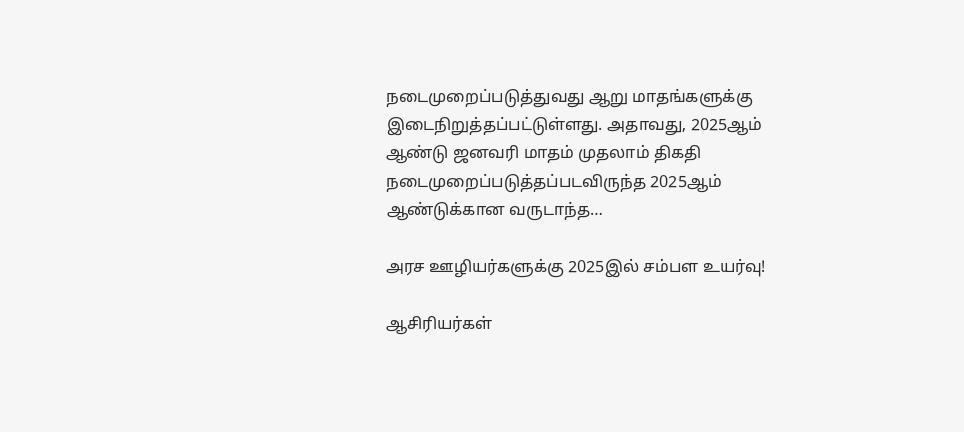நடைமுறைப்படுத்துவது ஆறு மாதங்களுக்கு இடைநிறுத்தப்பட்டுள்ளது. அதாவது, 2025ஆம் ஆண்டு ஜனவரி மாதம் முதலாம் திகதி நடைமுறைப்படுத்தப்படவிருந்த 2025ஆம் ஆண்டுக்கான வருடாந்த…

அரச ஊழியர்களுக்கு 2025இல் சம்பள உயர்வு!

ஆசிரியர்கள்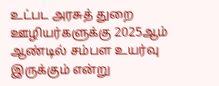உட்பட அரசுத் துறை ஊழியர்களுக்கு 2025ஆம் ஆண்டில் சம்பள உயர்வு இருக்கும் என்று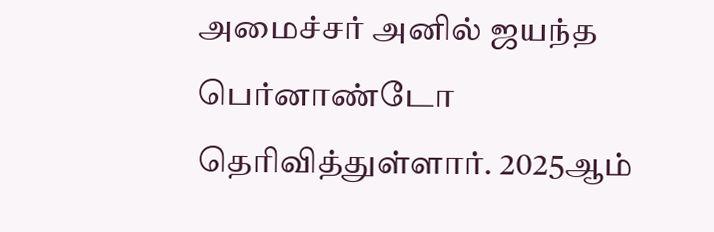அமைச்சர் அனில் ஜயந்த பெர்னாண்டோ தெரிவித்துள்ளார். 2025ஆம்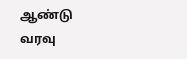ஆண்டு வரவு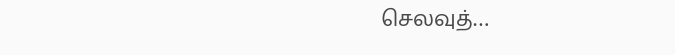செலவுத்…